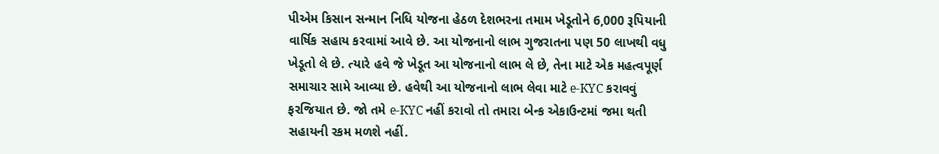પીએમ કિસાન સન્માન નિધિ યોજના હેઠળ દેશભરના તમામ ખેડૂતોને 6,000 રૂપિયાની વાર્ષિક સહાય કરવામાં આવે છે. આ યોજનાનો લાભ ગુજરાતના પણ 50 લાખથી વધુ ખેડૂતો લે છે. ત્યારે હવે જે ખેડૂત આ યોજનાનો લાભ લે છે, તેના માટે એક મહત્વપૂર્ણ સમાચાર સામે આવ્યા છે. હવેથી આ યોજનાનો લાભ લેવા માટે e-KYC કરાવવું ફરજિયાત છે. જો તમે e-KYC નહીં કરાવો તો તમારા બેન્ક એકાઉન્ટમાં જમા થતી સહાયની રકમ મળશે નહીં.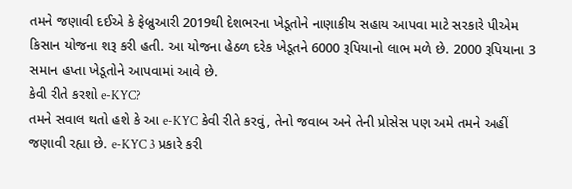તમને જણાવી દઈએ કે ફેબ્રુઆરી 2019થી દેશભરના ખેડૂતોને નાણાકીય સહાય આપવા માટે સરકારે પીએમ કિસાન યોજના શરૂ કરી હતી. આ યોજના હેઠળ દરેક ખેડૂતને 6000 રૂપિયાનો લાભ મળે છે. 2000 રૂપિયાના 3 સમાન હપ્તા ખેડૂતોને આપવામાં આવે છે.
કેવી રીતે કરશો e-KYC?
તમને સવાલ થતો હશે કે આ e-KYC કેવી રીતે કરવું, તેનો જવાબ અને તેની પ્રોસેસ પણ અમે તમને અહીં જણાવી રહ્યા છે. e-KYC 3 પ્રકારે કરી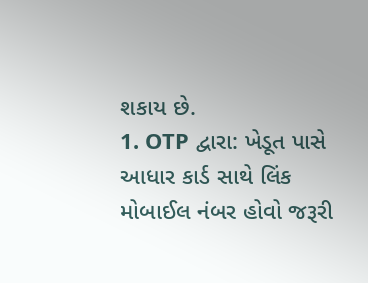શકાય છે.
1. OTP દ્વારા: ખેડૂત પાસે આધાર કાર્ડ સાથે લિંક મોબાઈલ નંબર હોવો જરૂરી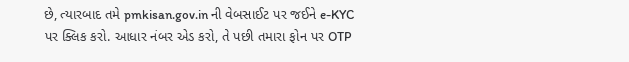છે, ત્યારબાદ તમે pmkisan.gov.in ની વેબસાઈટ પર જઈને e-KYC પર ક્લિક કરો. આધાર નંબર એડ કરો, તે પછી તમારા ફોન પર OTP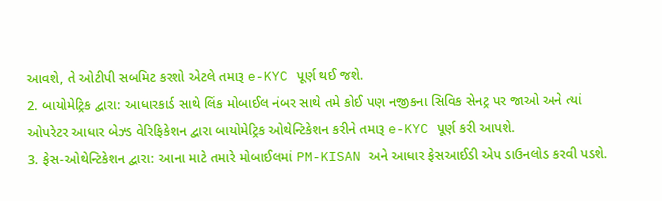આવશે, તે ઓટીપી સબમિટ કરશો એટલે તમારૂ e-KYC પૂર્ણ થઈ જશે.
2. બાયોમેટ્રિક દ્વારા: આધારકાર્ડ સાથે લિંક મોબાઈલ નંબર સાથે તમે કોઈ પણ નજીકના સિવિક સેનટ્ર પર જાઓ અને ત્યાં ઓપરેટર આધાર બેઝ્ડ વેરિફિકેશન દ્વારા બાયોમેટ્રિક ઓથેન્ટિકેશન કરીને તમારૂ e-KYC પૂર્ણ કરી આપશે.
3. ફેસ-ઓથેન્ટિકેશન દ્વારા: આના માટે તમારે મોબાઈલમાં PM-KISAN અને આધાર ફેસઆઈડી એપ ડાઉનલોડ કરવી પડશે.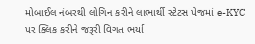મોબાઈલ નંબરથી લોગિન કરીને લાભાર્થી સ્ટેટસ પેજમાં e-KYC પર ક્લિક કરીને જરૂરી વિગત ભર્યા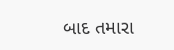બાદ તમારા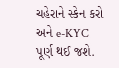ચહેરાને સ્કેન કરો અને e-KYC પૂર્ણ થઈ જશે.